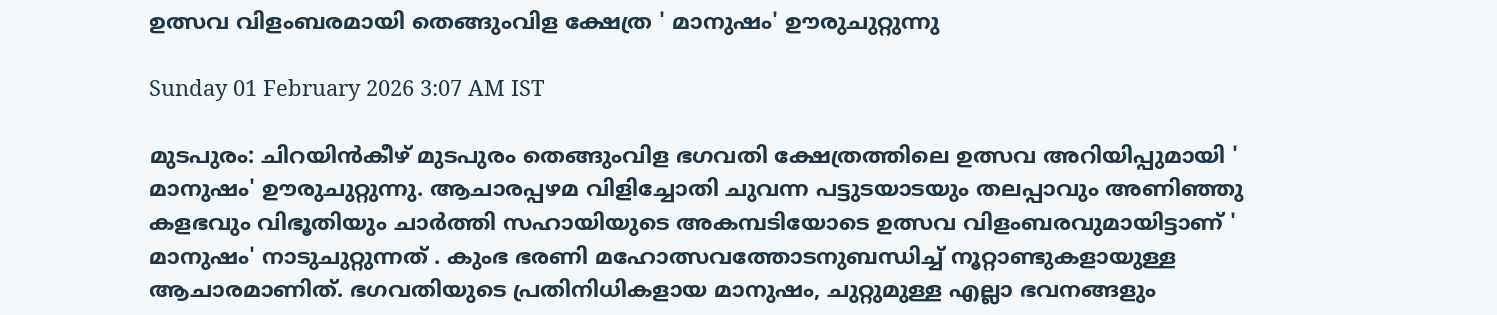ഉത്സവ വിളംബരമായി തെങ്ങുംവിള ക്ഷേത്ര ' മാനുഷം' ഊരുചുറ്റുന്നു

Sunday 01 February 2026 3:07 AM IST

മുടപുരം: ചിറയിൻകീഴ് മുടപുരം തെങ്ങുംവിള ഭഗവതി ക്ഷേത്രത്തിലെ ഉത്സവ അറിയിപ്പുമായി ' മാനുഷം' ഊരുചുറ്റുന്നു. ആചാരപ്പഴമ വിളിച്ചോതി ചുവന്ന പട്ടുടയാടയും തലപ്പാവും അണിഞ്ഞു കളഭവും വിഭൂതിയും ചാർത്തി സഹായിയുടെ അകമ്പടിയോടെ ഉത്സവ വിളംബരവുമായിട്ടാണ് ' മാനുഷം' നാടുചുറ്റുന്നത് . കുംഭ ഭരണി മഹോത്സവത്തോടനുബന്ധിച്ച് നൂറ്റാണ്ടുകളായുള്ള ആചാരമാണിത്. ഭഗവതിയുടെ പ്രതിനിധികളായ മാനുഷം, ചുറ്റുമുള്ള എല്ലാ ഭവനങ്ങളും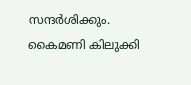സന്ദർശിക്കും. കൈമണി കിലുക്കി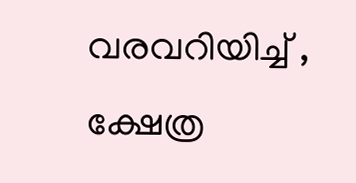വരവറിയിച്ച് , ക്ഷേത്ര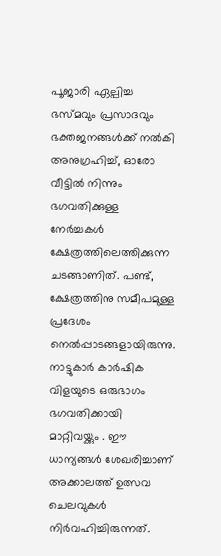പൂജാരി ഏല്പിച്ച ഭസ്മവും പ്രസാദവും ഭക്തജനങ്ങൾക്ക് നൽകി അനുഗ്രഹിച്ച്‌, ഓരോ വീട്ടിൽ നിന്നും ഭഗവതിക്കുള്ള നേർച്ചകൾ ക്ഷേത്രത്തിലെത്തിക്കുന്ന ചടങ്ങാണിത്. പണ്ട്, ക്ഷേത്രത്തിനു സമീപമുള്ള പ്രദേശം നെൽപ്പാടങ്ങളായിരുന്നു. നാട്ടുകാർ കാർഷിക വിളയുടെ ഒരുഭാഗം ഭഗവതിക്കായി മാറ്റിവയ്ക്കും . ഈ ധാന്യങ്ങൾ ശേഖരിച്ചാണ് അക്കാലത്ത് ഉത്സവ ചെലവുകൾ നിർവഹിച്ചിരുന്നത്.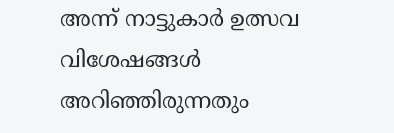അന്ന് നാട്ടുകാർ ഉത്സവ വിശേഷങ്ങൾ അറിഞ്ഞിരുന്നതും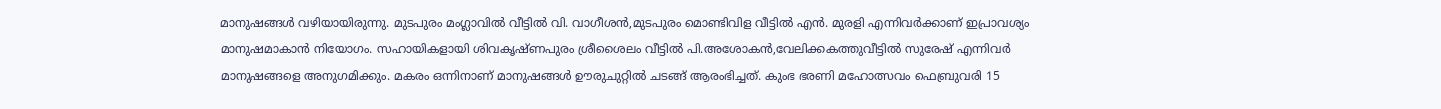മാനുഷങ്ങൾ വഴിയായിരുന്നു. മുടപുരം മംഗ്ലാവിൽ വീട്ടിൽ വി. വാഗീശൻ,മുടപുരം മൊണ്ടിവിള വീട്ടിൽ എൻ. മുരളി എന്നിവർക്കാണ് ഇപ്രാവശ്യം മാനുഷമാകാൻ നിയോഗം. സഹായികളായി ശിവകൃഷ്ണപുരം ശ്രീശൈലം വീട്ടിൽ പി.അശോകൻ,വേലിക്കകത്തുവീട്ടിൽ സുരേഷ് എന്നിവർ മാനുഷങ്ങളെ അനുഗമിക്കും. മകരം ഒന്നിനാണ് മാനുഷങ്ങൾ ഊരുചുറ്റിൽ ചടങ്ങ് ആരംഭിച്ചത്. കുംഭ ഭരണി മഹോത്സവം ഫെബ്രുവരി 15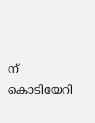ന് കൊടിയേറി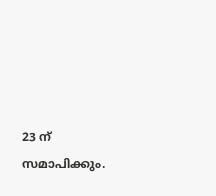23 ന് സമാപിക്കും.